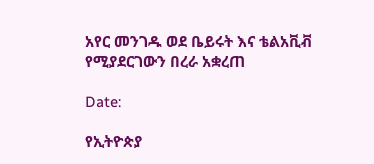አየር መንገዱ ወደ ቤይሩት እና ቴልአቪቭ የሚያደርገውን በረራ አቋረጠ

Date:

የኢትዮጵያ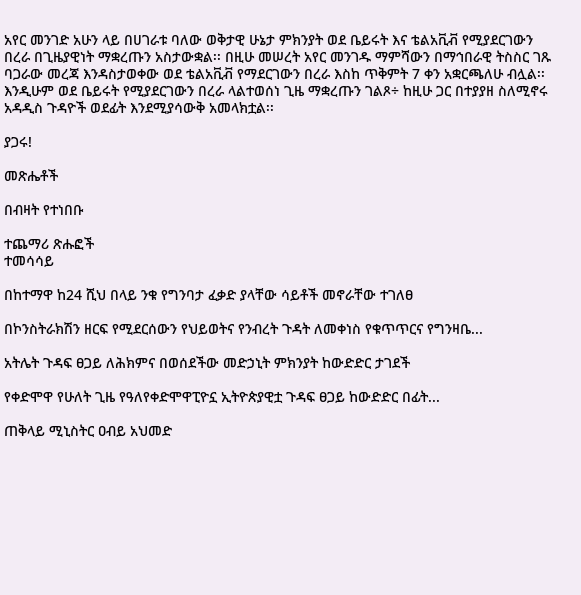አየር መንገድ አሁን ላይ በሀገራቱ ባለው ወቅታዊ ሁኔታ ምክንያት ወደ ቤይሩት እና ቴልአቪቭ የሚያደርገውን በረራ በጊዜያዊነት ማቋረጡን አስታውቋል፡፡ በዚሁ መሠረት አየር መንገዱ ማምሻውን በማኅበራዊ ትስስር ገጹ ባጋራው መረጃ እንዳስታወቀው ወደ ቴልአቪቭ የማደርገውን በረራ እስከ ጥቅምት 7 ቀን አቋርጫለሁ ብሏል፡፡ እንዲሁም ወደ ቤይሩት የሚያደርገውን በረራ ላልተወሰነ ጊዜ ማቋረጡን ገልጾ÷ ከዚሁ ጋር በተያያዘ ስለሚኖሩ አዳዲስ ጉዳዮች ወደፊት እንደሚያሳውቅ አመላክቷል፡፡

ያጋሩ!

መጽሔቶች

በብዛት የተነበቡ

ተጨማሪ ጽሑፎች
ተመሳሳይ

በከተማዋ ከ24 ሺህ በላይ ንቁ የግንባታ ፈቃድ ያላቸው ሳይቶች መኖራቸው ተገለፀ

በኮንስትራክሽን ዘርፍ የሚደርሰውን የህይወትና የንብረት ጉዳት ለመቀነስ የቁጥጥርና የግንዛቤ...

አትሌት ጉዳፍ ፀጋይ ለሕክምና በወሰደችው መድኃኒት ምክንያት ከውድድር ታገደች

የቀድሞዋ የሁለት ጊዜ የዓለየቀድሞዋፒዮኗ ኢትዮጵያዊቷ ጉዳፍ ፀጋይ ከውድድር በፊት...

ጠቅላይ ሚኒስትር ዐብይ አህመድ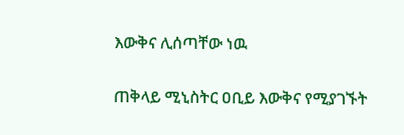እውቅና ሊሰጣቸው ነዉ

ጠቅላይ ሚኒስትር ዐቢይ እውቅና የሚያገኙት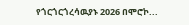የጎርጎርጎረሳዉያኑ 2026 በሞሮኮ...